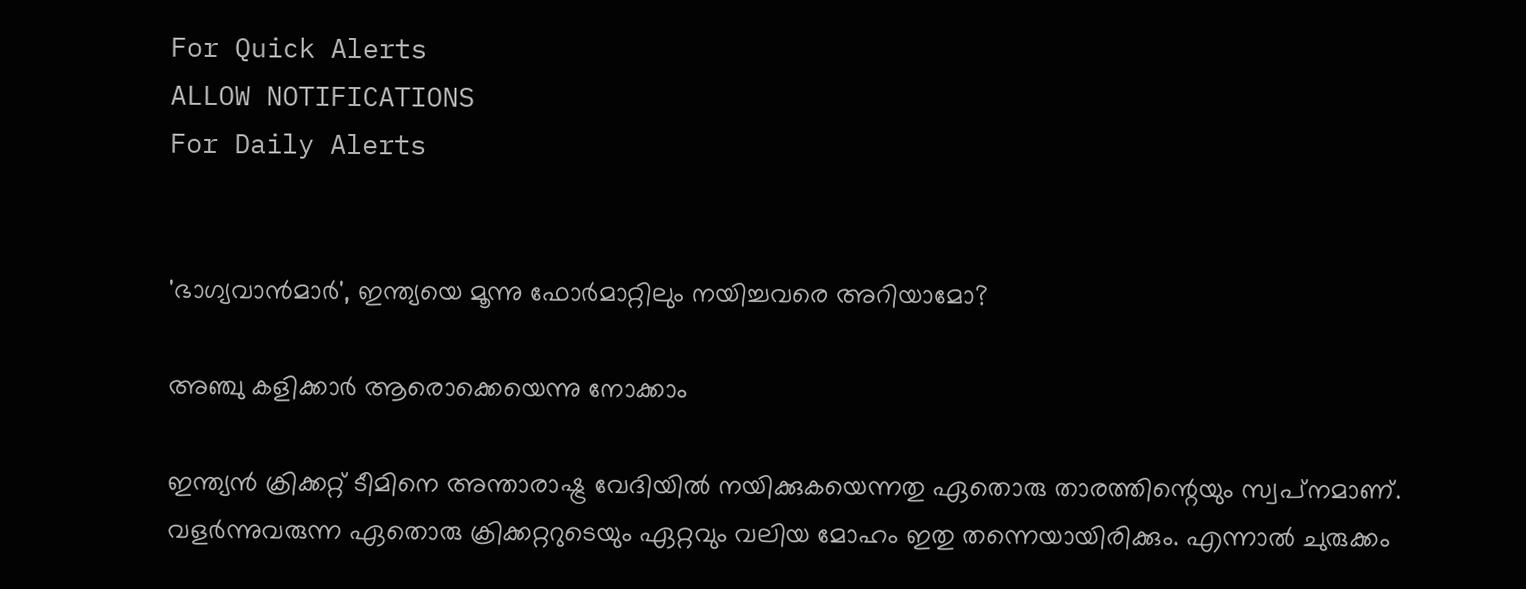For Quick Alerts
ALLOW NOTIFICATIONS
For Daily Alerts


'ഭാഗ്യവാന്‍മാര്‍', ഇന്ത്യയെ മൂന്നു ഫോര്‍മാറ്റിലും നയിച്ചവരെ അറിയാമോ?

അഞ്ചു കളിക്കാര്‍ ആരൊക്കെയെന്നു നോക്കാം

ഇന്ത്യന്‍ ക്രിക്കറ്റ് ടീമിനെ അന്താരാഷ്ട്ര വേദിയില്‍ നയിക്കുകയെന്നതു ഏതൊരു താരത്തിന്റെയും സ്വപ്‌നമാണ്. വളര്‍ന്നുവരുന്ന ഏതൊരു ക്രിക്കറ്ററുടെയും ഏറ്റവും വലിയ മോഹം ഇതു തന്നെയായിരിക്കും. എന്നാല്‍ ചുരുക്കം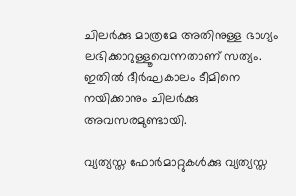ചിലര്‍ക്കു മാത്രമേ അതിനുള്ള ഭാഗ്യം ലഭിക്കാറുള്ളൂവെന്നതാണ് സത്യം. ഇതില്‍ ദീര്‍ഘകാലം ടീമിനെ നയിക്കാനും ചിലര്‍ക്കു അവസരമുണ്ടായി.

വ്യത്യസ്ത ഫോര്‍മാറ്റുകള്‍ക്കു വ്യത്യസ്ത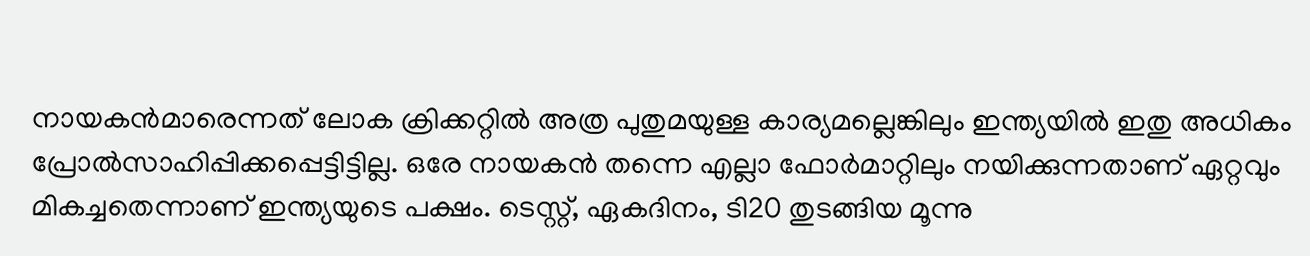നായകന്‍മാരെന്നത് ലോക ക്രിക്കറ്റില്‍ അത്ര പുതുമയുള്ള കാര്യമല്ലെങ്കിലും ഇന്ത്യയില്‍ ഇതു അധികം പ്രോല്‍സാഹിപ്പിക്കപ്പെട്ടിട്ടില്ല. ഒരേ നായകന്‍ തന്നെ എല്ലാ ഫോര്‍മാറ്റിലും നയിക്കുന്നതാണ് ഏറ്റവും മികച്ചതെന്നാണ് ഇന്ത്യയുടെ പക്ഷം. ടെസ്റ്റ്, ഏകദിനം, ടി20 തുടങ്ങിയ മൂന്നു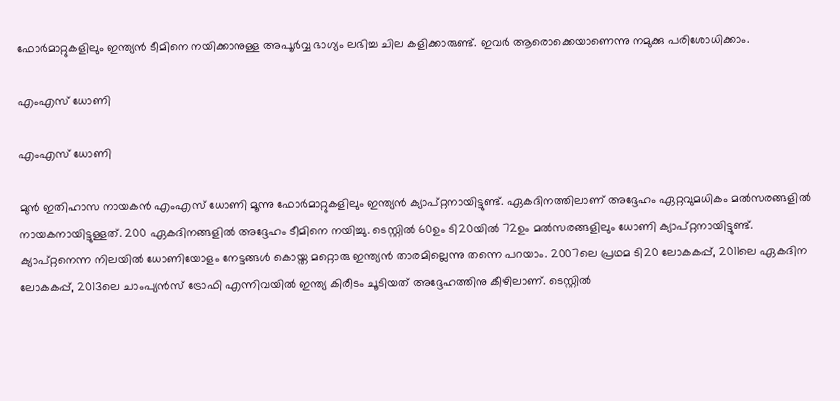ഫോര്‍മാറ്റുകളിലും ഇന്ത്യന്‍ ടീമിനെ നയിക്കാനുള്ള അപൂര്‍വ്വ ഭാഗ്യം ലഭിച്ച ചില കളിക്കാരുണ്ട്. ഇവര്‍ ആരൊക്കെയാണെന്നു നമുക്കു പരിശോധിക്കാം.

എംഎസ് ധോണി

എംഎസ് ധോണി

മുന്‍ ഇതിഹാസ നായകന്‍ എംഎസ് ധോണി മൂന്നു ഫോര്‍മാറ്റുകളിലും ഇന്ത്യന്‍ ക്യാപ്റ്റനായിട്ടുണ്ട്. ഏകദിനത്തിലാണ് അദ്ദേഹം ഏറ്റവുമധികം മല്‍സരങ്ങളില്‍ നായകനായിട്ടുള്ളത്. 200 ഏകദിനങ്ങളില്‍ അദ്ദേഹം ടീമിനെ നയിച്ചു. ടെസ്റ്റില്‍ 60ഉം ടി20യില്‍ 72ഉം മല്‍സരങ്ങളിലും ധോണി ക്യാപ്റ്റനായിട്ടുണ്ട്.
ക്യാപ്റ്റനെന്ന നിലയില്‍ ധോണിയോളം നേട്ടങ്ങള്‍ കൊയ്ത മറ്റൊരു ഇന്ത്യന്‍ താരമില്ലെന്നു തന്നെ പറയാം. 2007ലെ പ്രഥമ ടി20 ലോകകപ്പ്, 2011ലെ ഏകദിന ലോകകപ്പ്, 2013ലെ ചാംപ്യന്‍സ് ട്രോഫി എന്നിവയില്‍ ഇന്ത്യ കിരീടം ചൂടിയത് അദ്ദേഹത്തിനു കീഴിലാണ്. ടെസ്റ്റില്‍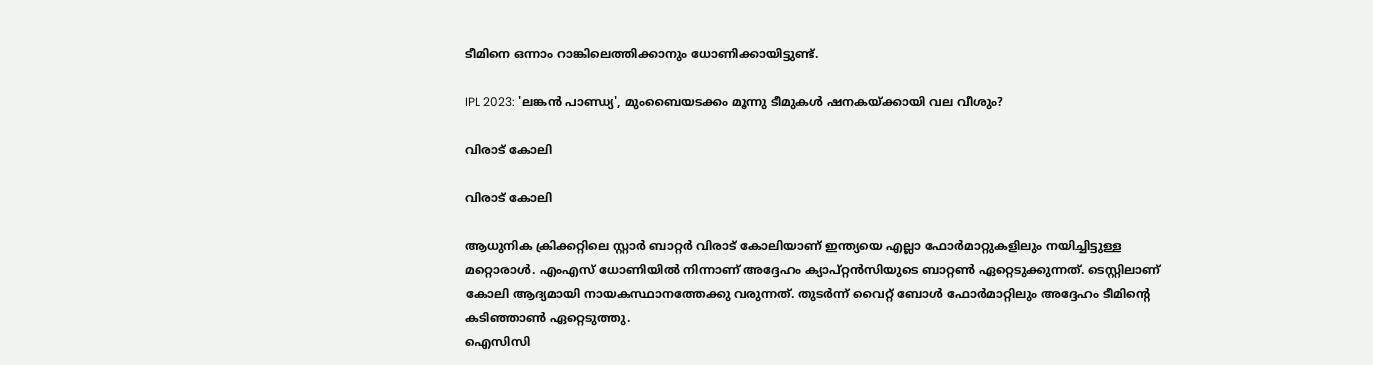ടീമിനെ ഒന്നാം റാങ്കിലെത്തിക്കാനും ധോണിക്കായിട്ടുണ്ട്.

IPL 2023: 'ലങ്കന്‍ പാണ്ഡ്യ', മുംബൈയടക്കം മൂന്നു ടീമുകള്‍ ഷനകയ്ക്കായി വല വീശും?

വിരാട് കോലി

വിരാട് കോലി

ആധുനിക ക്രിക്കറ്റിലെ സ്റ്റാര്‍ ബാറ്റര്‍ വിരാട് കോലിയാണ് ഇന്ത്യയെ എല്ലാ ഫോര്‍മാറ്റുകളിലും നയിച്ചിട്ടുള്ള മറ്റൊരാള്‍. എംഎസ് ധോണിയില്‍ നിന്നാണ് അദ്ദേഹം ക്യാപ്റ്റന്‍സിയുടെ ബാറ്റണ്‍ ഏറ്റെടുക്കുന്നത്. ടെസ്റ്റിലാണ് കോലി ആദ്യമായി നായകസ്ഥാനത്തേക്കു വരുന്നത്. തുടര്‍ന്ന് വൈറ്റ് ബോള്‍ ഫോര്‍മാറ്റിലും അദ്ദേഹം ടീമിന്റെ കടിഞ്ഞാണ്‍ ഏറ്റെടുത്തു.
ഐസിസി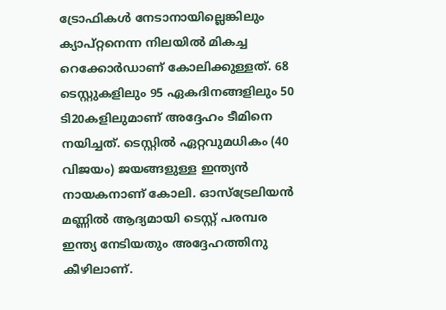ട്രോഫികള്‍ നേടാനായില്ലെങ്കിലും ക്യാപ്റ്റനെന്ന നിലയില്‍ മികച്ച റെക്കോര്‍ഡാണ് കോലിക്കുള്ളത്. 68 ടെസ്റ്റുകളിലും 95 ഏകദിനങ്ങളിലും 50 ടി20കളിലുമാണ് അദ്ദേഹം ടീമിനെ നയിച്ചത്. ടെസ്റ്റില്‍ ഏറ്റവുമധികം (40 വിജയം) ജയങ്ങളുള്ള ഇന്ത്യന്‍ നായകനാണ് കോലി. ഓസ്‌ട്രേലിയന്‍ മണ്ണില്‍ ആദ്യമായി ടെസ്റ്റ് പരമ്പര ഇന്ത്യ നേടിയതും അദ്ദേഹത്തിനു കീഴിലാണ്.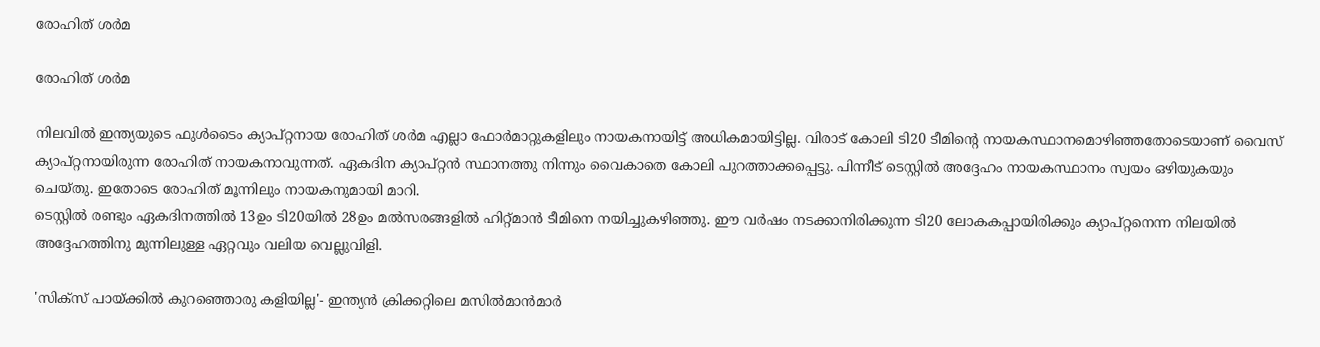രോഹിത് ശര്‍മ

രോഹിത് ശര്‍മ

നിലവില്‍ ഇന്ത്യയുടെ ഫുള്‍ടൈം ക്യാപ്റ്റനായ രോഹിത് ശര്‍മ എല്ലാ ഫോര്‍മാറ്റുകളിലും നായകനായിട്ട് അധികമായിട്ടില്ല. വിരാട് കോലി ടി20 ടീമിന്റെ നായകസ്ഥാനമൊഴിഞ്ഞതോടെയാണ് വൈസ് ക്യാപ്റ്റനായിരുന്ന രോഹിത് നായകനാവുന്നത്. ഏകദിന ക്യാപ്റ്റന്‍ സ്ഥാനത്തു നിന്നും വൈകാതെ കോലി പുറത്താക്കപ്പെട്ടു. പിന്നീട് ടെസ്റ്റില്‍ അദ്ദേഹം നായകസ്ഥാനം സ്വയം ഒഴിയുകയും ചെയ്തു. ഇതോടെ രോഹിത് മൂന്നിലും നായകനുമായി മാറി.
ടെസ്റ്റില്‍ രണ്ടും ഏകദിനത്തില്‍ 13ഉം ടി20യില്‍ 28ഉം മല്‍സരങ്ങളില്‍ ഹിറ്റ്മാന്‍ ടീമിനെ നയിച്ചുകഴിഞ്ഞു. ഈ വര്‍ഷം നടക്കാനിരിക്കുന്ന ടി20 ലോകകപ്പായിരിക്കും ക്യാപ്റ്റനെന്ന നിലയില്‍ അദ്ദേഹത്തിനു മുന്നിലുള്ള ഏറ്റവും വലിയ വെല്ലുവിളി.

'സിക്‌സ് പായ്ക്കില്‍ കുറഞ്ഞൊരു കളിയില്ല'- ഇന്ത്യന്‍ ക്രിക്കറ്റിലെ മസില്‍മാന്‍മാര്‍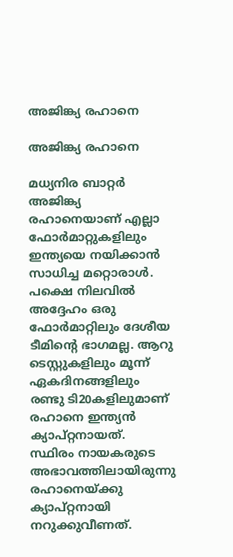അജിങ്ക്യ രഹാനെ

അജിങ്ക്യ രഹാനെ

മധ്യനിര ബാറ്റര്‍ അജിങ്ക്യ രഹാനെയാണ് എല്ലാ ഫോര്‍മാറ്റുകളിലും ഇന്ത്യയെ നയിക്കാന്‍ സാധിച്ച മറ്റൊരാള്‍. പക്ഷെ നിലവില്‍ അദ്ദേഹം ഒരു ഫോര്‍മാറ്റിലും ദേശീയ ടീമിന്റെ ഭാഗമല്ല. ആറു ടെസ്റ്റുകളിലും മൂന്ന് ഏകദിനങ്ങളിലും രണ്ടു ടി20കളിലുമാണ് രഹാനെ ഇന്ത്യന്‍ ക്യാപ്റ്റനായത്.
സ്ഥിരം നായകരുടെ അഭാവത്തിലായിരുന്നു രഹാനെയ്ക്കു ക്യാപ്റ്റനായി നറുക്കുവീണത്.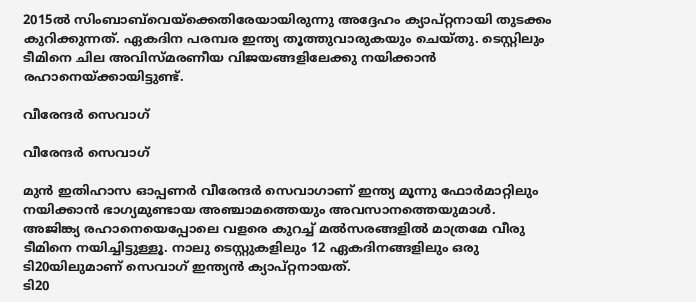2015ല്‍ സിംബാബ്‌വെയ്‌ക്കെതിരേയായിരുന്നു അദ്ദേഹം ക്യാപ്റ്റനായി തുടക്കം കുറിക്കുന്നത്. ഏകദിന പരമ്പര ഇന്ത്യ തൂത്തുവാരുകയും ചെയ്തു. ടെസ്റ്റിലും ടീമിനെ ചില അവിസ്മരണീയ വിജയങ്ങളിലേക്കു നയിക്കാന്‍ രഹാനെയ്ക്കായിട്ടുണ്ട്.

വീരേന്ദര്‍ സെവാഗ്

വീരേന്ദര്‍ സെവാഗ്

മുന്‍ ഇതിഹാസ ഓപ്പണര്‍ വീരേന്ദര്‍ സെവാഗാണ് ഇന്ത്യ മൂന്നു ഫോര്‍മാറ്റിലും നയിക്കാന്‍ ഭാഗ്യമുണ്ടായ അഞ്ചാമത്തെയും അവസാനത്തെയുമാള്‍. അജിങ്ക്യ രഹാനെയെപ്പോലെ വളരെ കുറച്ച് മല്‍സരങ്ങളില്‍ മാത്രമേ വീരു ടീമിനെ നയിച്ചിട്ടുള്ളൂ. നാലു ടെസ്റ്റുകളിലും 12 ഏകദിനങ്ങളിലും ഒരു ടി20യിലുമാണ് സെവാഗ് ഇന്ത്യന്‍ ക്യാപ്റ്റനായത്.
ടി20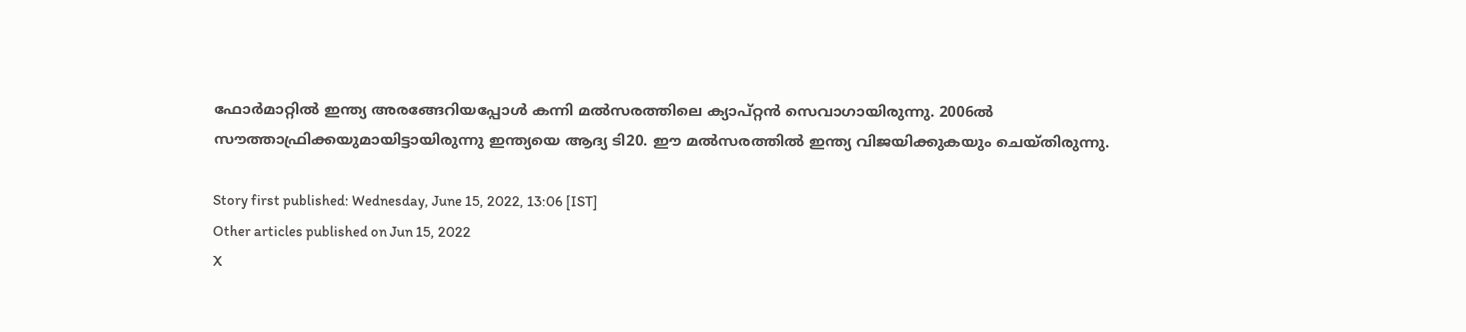ഫോര്‍മാറ്റില്‍ ഇന്ത്യ അരങ്ങേറിയപ്പോള്‍ കന്നി മല്‍സരത്തിലെ ക്യാപ്റ്റന്‍ സെവാഗായിരുന്നു. 2006ല്‍ സൗത്താഫ്രിക്കയുമായിട്ടായിരുന്നു ഇന്ത്യയെ ആദ്യ ടി20. ഈ മല്‍സരത്തില്‍ ഇന്ത്യ വിജയിക്കുകയും ചെയ്തിരുന്നു.

Story first published: Wednesday, June 15, 2022, 13:06 [IST]
Other articles published on Jun 15, 2022
X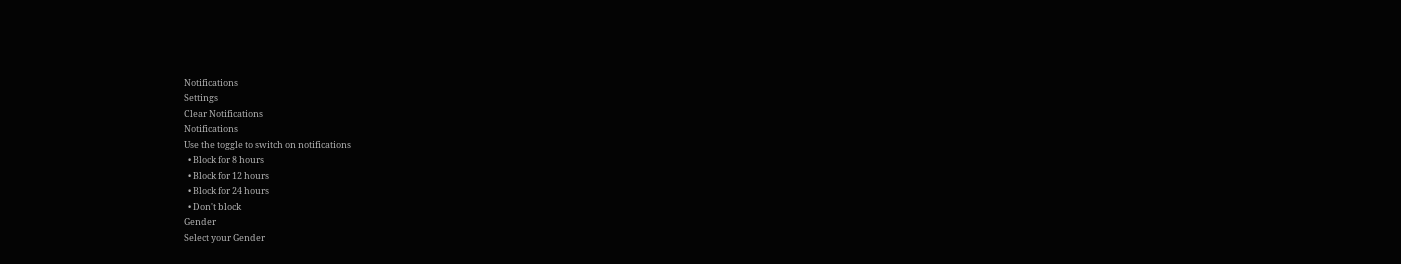Notifications
Settings
Clear Notifications
Notifications
Use the toggle to switch on notifications
  • Block for 8 hours
  • Block for 12 hours
  • Block for 24 hours
  • Don't block
Gender
Select your Gender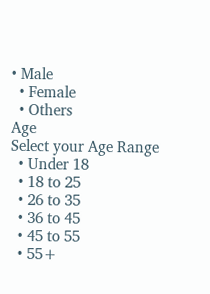• Male
  • Female
  • Others
Age
Select your Age Range
  • Under 18
  • 18 to 25
  • 26 to 35
  • 36 to 45
  • 45 to 55
  • 55+